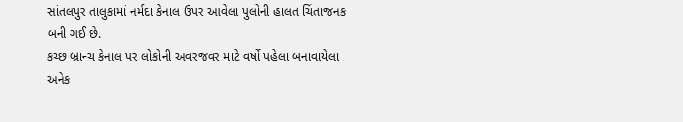સાંતલપુર તાલુકામાં નર્મદા કેનાલ ઉપર આવેલા પુલોની હાલત ચિંતાજનક બની ગઈ છે.
કચ્છ બ્રાન્ચ કેનાલ પર લોકોની અવરજવર માટે વર્ષો પહેલા બનાવાયેલા અનેક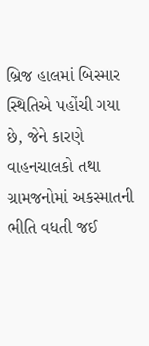બ્રિજ હાલમાં બિસ્માર સ્થિતિએ પહોંચી ગયા છે, જેને કારણે વાહનચાલકો તથા ગ્રામજનોમાં અકસ્માતની ભીતિ વધતી જઈ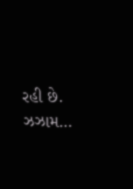રહી છે. ઝઝામ…